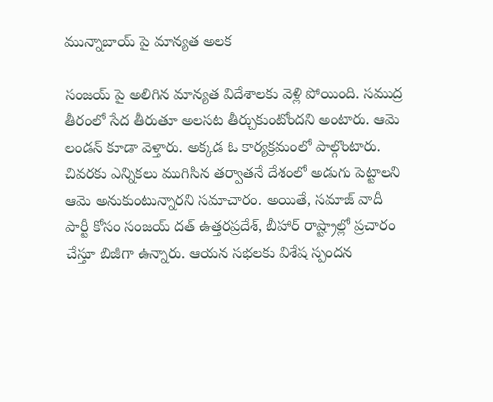మున్నాబాయ్ పై మాన్యత అలక

సంజయ్ పై అలిగిన మాన్యత విదేశాలకు వెళ్లి పోయింది. సముద్ర తీరంలో సేద తీరుతూ అలసట తీర్చుకుంటోందని అంటారు. ఆమె లండన్ కూడా వెళ్తారు. అక్కడ ఓ కార్యక్రమంలో పాల్గొంటారు. చివరకు ఎన్నికలు ముగిసిన తర్వాతనే దేశంలో అడుగు పెట్టాలని ఆమె అనుకుంటున్నారని సమాచారం. అయితే, సమాజ్ వాదీ పార్టీ కోసం సంజయ్ దత్ ఉత్తరప్రదేశ్, బీహార్ రాష్ట్రాల్లో ప్రచారం చేస్తూ బిజీగా ఉన్నారు. ఆయన సభలకు విశేష స్పందన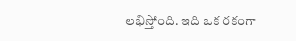లభిస్తోంది. ఇది ఒక రకంగా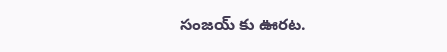సంజయ్ కు ఊరట.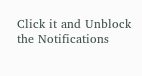Click it and Unblock the Notifications